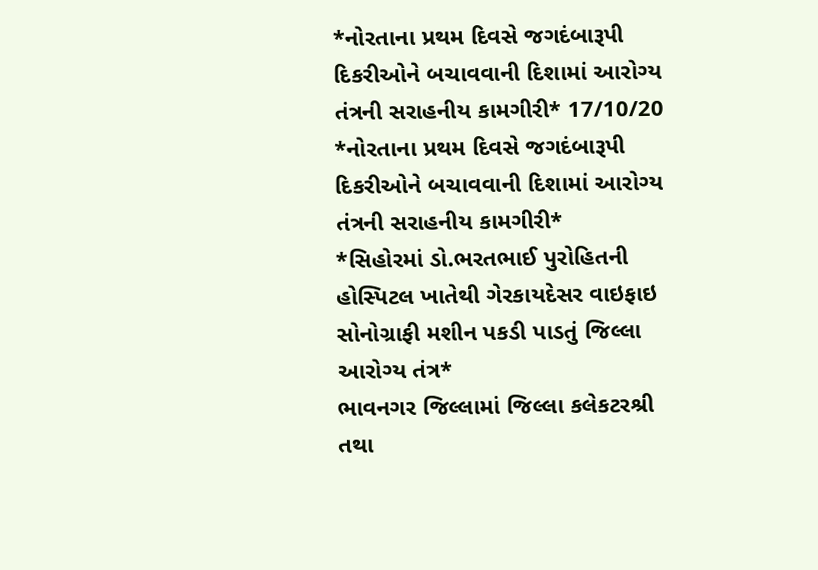*નોરતાના પ્રથમ દિવસે જગદંબારૂપી દિકરીઓને બચાવવાની દિશામાં આરોગ્ય તંત્રની સરાહનીય કામગીરી* 17/10/20
*નોરતાના પ્રથમ દિવસે જગદંબારૂપી દિકરીઓને બચાવવાની દિશામાં આરોગ્ય તંત્રની સરાહનીય કામગીરી*
*સિહોરમાં ડો.ભરતભાઈ પુરોહિતની હોસ્પિટલ ખાતેથી ગેરકાયદેસર વાઇફાઇ સોનોગ્રાફી મશીન પકડી પાડતું જિલ્લા આરોગ્ય તંત્ર*
ભાવનગર જિલ્લામાં જિલ્લા કલેકટરશ્રી તથા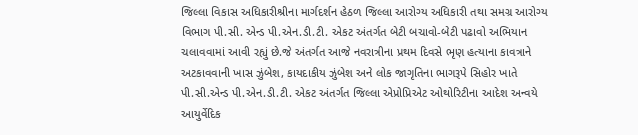જિલ્લા વિકાસ અધિકારીશ્રીના માર્ગદર્શન હેઠળ જિલ્લા આરોગ્ય અધિકારી તથા સમગ્ર આરોગ્ય વિભાગ પી.સી. એન્ડ પી.એન.ડી.ટી. એકટ અંતર્ગત બેટી બચાવો-બેટી પઢાવો અભિયાન ચલાવવામાં આવી રહ્યું છે.જે અંતર્ગત આજે નવરાત્રીના પ્રથમ દિવસે ભૃણ હત્યાના કાવત્રાને અટકાવવાની ખાસ ઝુંબેશ, કાયદાકીય ઝુંબેશ અને લોક જાગૃતિના ભાગરૂપે સિહોર ખાતે પી.સી.એન્ડ પી.એન.ડી.ટી. એકટ અંતર્ગત જિલ્લા એપ્રોપ્રિએટ ઓથોરિટીના આદેશ અન્વયે આયુર્વેદિક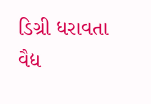ડિગ્રી ધરાવતા વૈદ્ય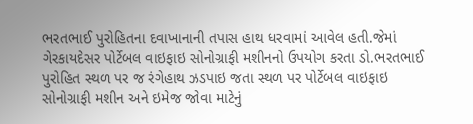ભરતભાઈ પુરોહિતના દવાખાનાની તપાસ હાથ ધરવામાં આવેલ હતી.જેમાં ગેરકાયદેસર પોર્ટેબલ વાઇફાઇ સોનોગ્રાફી મશીનનો ઉપયોગ કરતા ડો.ભરતભાઈ પુરોહિત સ્થળ પર જ રંગેહાથ ઝડપાઇ જતા સ્થળ પર પોર્ટેબલ વાઇફાઇ સોનોગ્રાફી મશીન અને ઇમેજ જોવા માટેનું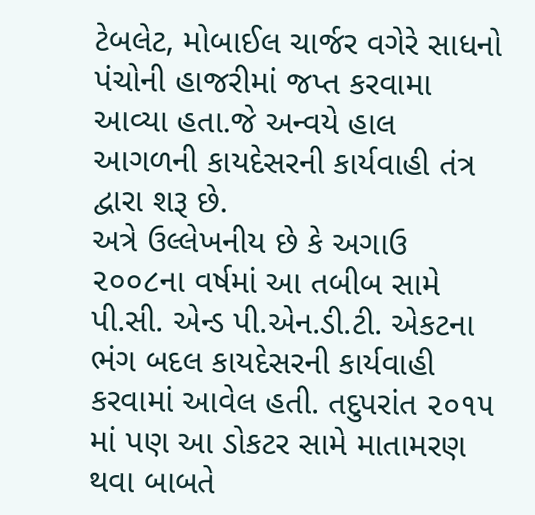ટેબલેટ, મોબાઈલ ચાર્જર વગેરે સાધનો પંચોની હાજરીમાં જપ્ત કરવામા આવ્યા હતા.જે અન્વયે હાલ આગળની કાયદેસરની કાર્યવાહી તંત્ર દ્વારા શરૂ છે.
અત્રે ઉલ્લેખનીય છે કે અગાઉ ૨૦૦૮ના વર્ષમાં આ તબીબ સામે પી.સી. એન્ડ પી.એન.ડી.ટી. એકટના ભંગ બદલ કાયદેસરની કાર્યવાહી કરવામાં આવેલ હતી. તદુપરાંત ૨૦૧૫ માં પણ આ ડોકટર સામે માતામરણ થવા બાબતે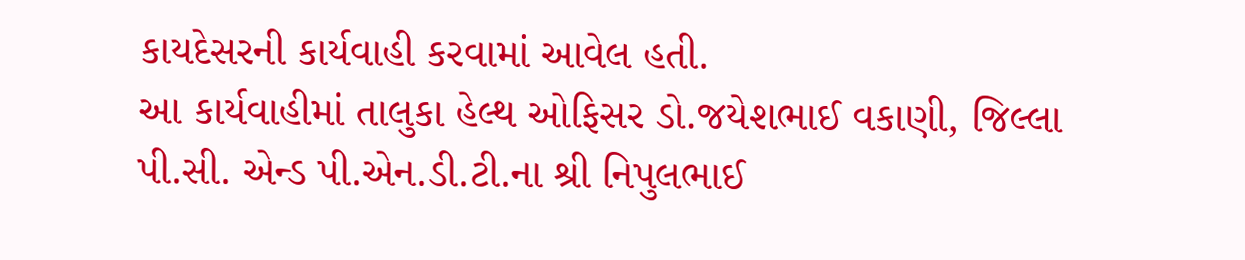કાયદેસરની કાર્યવાહી કરવામાં આવેલ હતી.
આ કાર્યવાહીમાં તાલુકા હેલ્થ ઓફિસર ડો.જયેશભાઈ વકાણી, જિલ્લા પી.સી. એન્ડ પી.એન.ડી.ટી.ના શ્રી નિપુલભાઈ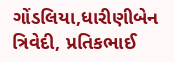ગોંડલિયા,ધારીણીબેન ત્રિવેદી, પ્રતિકભાઈ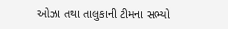ઓઝા તથા તાલુકાની ટીમના સભ્યો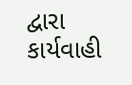દ્વારા કાર્યવાહી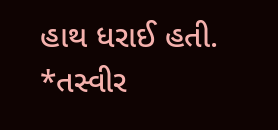હાથ ધરાઈ હતી.
*તસ્વીર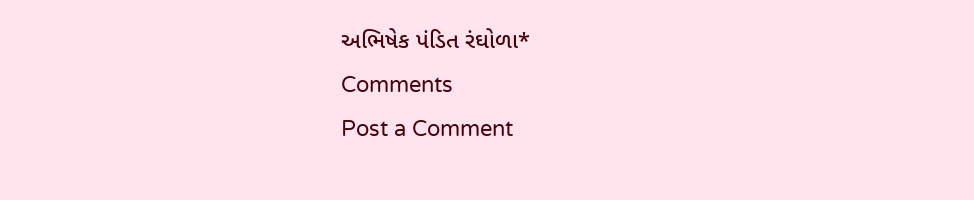અભિષેક પંડિત રંઘોળા*
Comments
Post a Comment